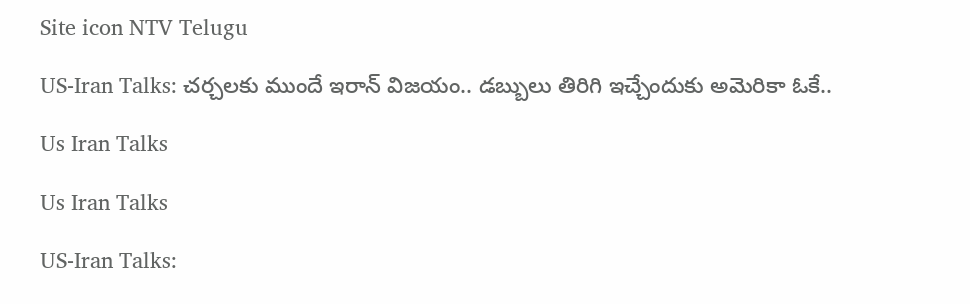Site icon NTV Telugu

US-Iran Talks: చర్చలకు ముందే ఇరాన్ విజయం.. డబ్బులు తిరిగి ఇచ్చేందుకు అమెరికా ఓకే..

Us Iran Talks

Us Iran Talks

US-Iran Talks: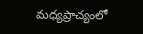మధ్యప్రాచ్యంలో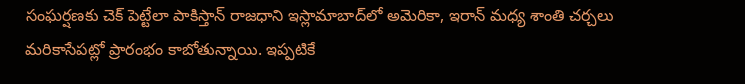సంఘర్షణకు చెక్ పెట్టేలా పాకిస్తాన్ రాజధాని ఇస్లామాబాద్‌లో అమెరికా, ఇరాన్ మధ్య శాంతి చర్చలు మరికాసేపట్లో ప్రారంభం కాబోతున్నాయి. ఇప్పటికే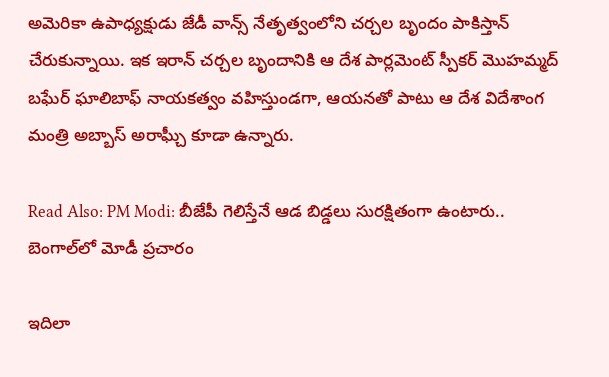అమెరికా ఉపాధ్యక్షుడు జేడీ వాన్స్ నేతృత్వంలోని చర్చల బృందం పాకిస్తాన్ చేరుకున్నాయి. ఇక ఇరాన్ చర్చల బృందానికి ఆ దేశ పార్లమెంట్ స్పీకర్ మొహమ్మద్ బఘేర్ ఘాలిబాఫ్ నాయకత్వం వహిస్తుండగా, ఆయనతో పాటు ఆ దేశ విదేశాంగ మంత్రి అబ్బాస్ అరాఘ్చీ కూడా ఉన్నారు.

Read Also: PM Modi: బీజేపీ గెలిస్తేనే ఆడ బిడ్డలు సురక్షితంగా ఉంటారు.. బెంగాల్‌లో మోడీ ప్రచారం

ఇదిలా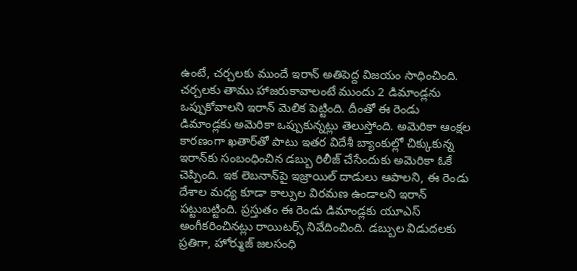ఉంటే, చర్చలకు ముందే ఇరాన్ అతిపెద్ద విజయం సాధించింది. చర్చలకు తాము హాజరుకావాలంటే ముందు 2 డిమాండ్లను ఒప్పుకోవాలని ఇరాన్ మెలిక పెట్టింది. దీంతో ఈ రెండు డిమాండ్లకు అమెరికా ఒప్పుకున్నట్లు తెలుస్తోంది. అమెరికా ఆంక్షల కారణంగా ఖతార్‌తో పాటు ఇతర విదేశీ బ్యాంకుల్లో చిక్కుకున్న ఇరాన్‌కు సంబంధించిన డబ్బు రిలీజ్ చేసేందుకు అమెరికా ఓకే చెప్పింది. ఇక లెబనాన్‌పై ఇజ్రాయిల్ దాడులు ఆపాలని, ఈ రెండు దేశాల మధ్య కూడా కాల్పుల విరమణ ఉండాలని ఇరాన్ పట్టుబట్టింది. ప్రస్తుతం ఈ రెండు డిమాండ్లకు యూఎస్ అంగీకరించినట్లు రాయిటర్స్ నివేదించింది. డబ్బుల విడుదలకు ప్రతిగా, హోర్ముజ్ జలసంధి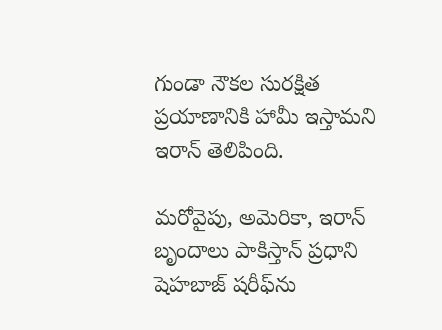గుండా నౌకల సురక్షిత ప్రయాణానికి హామీ ఇస్తామని ఇరాన్ తెలిపింది.

మరోవైపు, అమెరికా, ఇరాన్ బృందాలు పాకిస్తాన్ ప్రధాని షెహబాజ్ షరీఫ్‌ను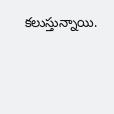కలుస్తున్నాయి.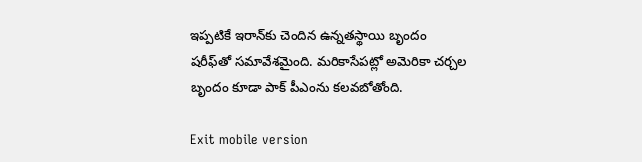ఇప్పటికే ఇరాన్‌కు చెందిన ఉన్నతస్థాయి బృందం షరీఫ్‌తో సమావేశమైంది. మరికాసేపట్లో అమెరికా చర్చల బృందం కూడా పాక్ పీఎంను కలవబోతోంది.

Exit mobile version